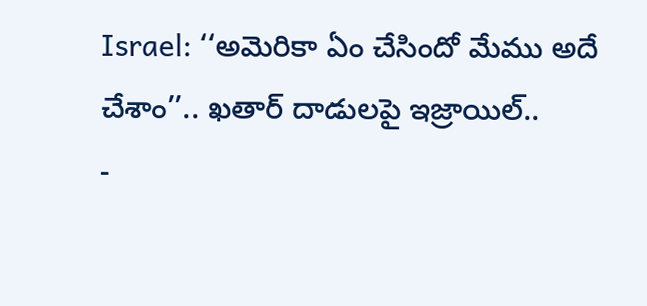Israel: ‘‘అమెరికా ఏం చేసిందో మేము అదే చేశాం’’.. ఖతార్ దాడులపై ఇజ్రాయిల్..
-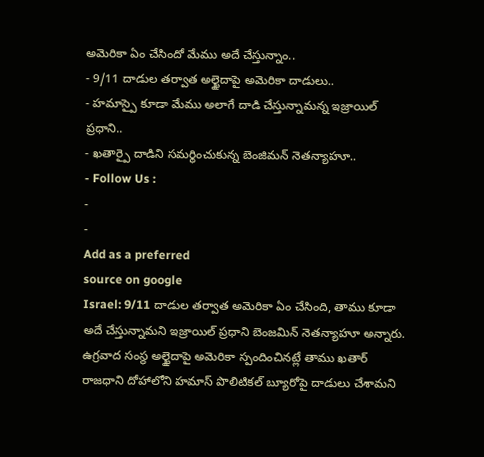అమెరికా ఏం చేసిందో మేము అదే చేస్తున్నాం..
- 9/11 దాడుల తర్వాత అల్ఖైదాపై అమెరికా దాడులు..
- హమాస్పై కూడా మేము అలాగే దాడి చేస్తున్నామన్న ఇజ్రాయిల్ ప్రధాని..
- ఖతార్పై దాడిని సమర్థించుకున్న బెంజిమన్ నెతన్యాహూ..
- Follow Us :
-
-
Add as a preferred
source on google
Israel: 9/11 దాడుల తర్వాత అమెరికా ఏం చేసింది, తాము కూడా అదే చేస్తున్నామని ఇజ్రాయిల్ ప్రధాని బెంజమిన్ నెతన్యాహూ అన్నారు. ఉగ్రవాద సంస్థ అల్ఖైదాపై అమెరికా స్పందించినట్లే తాము ఖతార్ రాజధాని దోహాలోని హమాస్ పొలిటికల్ బ్యూరోపై దాడులు చేశామని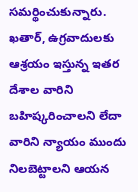సమర్థించుకున్నారు. ఖతార్, ఉగ్రవాదులకు ఆశ్రయం ఇస్తున్న ఇతర దేశాల వారిని బహిష్కరించాలని లేదా వారిని న్యాయం ముందు నిలబెట్టాలని ఆయన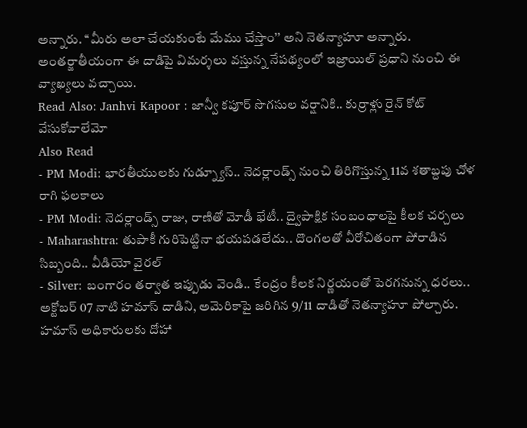అన్నారు. ‘‘మీరు అలా చేయకుంటే మేము చేస్తాం’’ అని నెతన్యాహూ అన్నారు. అంతర్జాతీయంగా ఈ దాడిపై విమర్శలు వస్తున్న నేపథ్యంలో ఇజ్రాయిల్ ప్రధాని నుంచి ఈ వ్యాఖ్యలు వచ్చాయి.
Read Also: Janhvi Kapoor : జాన్వీ కపూర్ సొగసుల వర్షానికి.. కుర్రాళ్లు రైన్ కోట్ వేసుకోవాలేమో
Also Read
- PM Modi: భారతీయులకు గుడ్న్యూస్.. నెదర్లాండ్స్ నుంచి తిరిగొస్తున్న 11వ శతాబ్దపు చోళ రాగి ఫలకాలు
- PM Modi: నెదర్లాండ్స్ రాజు, రాణితో మోడీ భేటీ.. ద్వైపాక్షిక సంబంధాలపై కీలక చర్చలు
- Maharashtra: తుపాకీ గురిపెట్టినా భయపడలేదు.. దొంగలతో వీరోచితంగా పోరాడిన సిబ్బంది.. వీడియో వైరల్
- Silver: బంగారం తర్వాత ఇప్పుడు వెండి.. కేంద్రం కీలక నిర్ణయంతో పెరగనున్న ధరలు..
అక్టోబర్ 07 నాటి హమాస్ దాడిని, అమెరికాపై జరిగిన 9/11 దాడితో నెతన్యాహూ పోల్చారు. హమాస్ అధికారులకు దోహా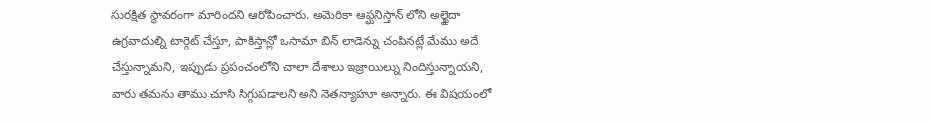సురక్షిత స్థావరంగా మారిందని ఆరోపించారు. అమెరికా ఆఫ్ఘనిస్తాన్ లోని అల్ఖైదా ఉగ్రవాదుల్ని టార్గెట్ చేస్తూ, పాకిస్తాన్లో ఒసామా బిన్ లాడెన్ను చంపినట్లే మేము అదే చేస్తున్నామని, ఇప్పుడు ప్రపంచంలోని చాలా దేశాలు ఇజ్రాయిల్ను నిందిస్తున్నాయని, వారు తమను తాము చూసి సిగ్గుపడాలని అని నెతన్యాహూ అన్నారు. ఈ విషయంలో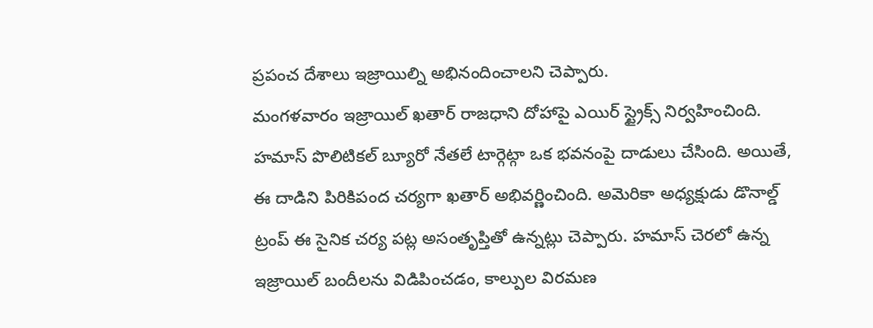ప్రపంచ దేశాలు ఇజ్రాయిల్ని అభినందించాలని చెప్పారు.
మంగళవారం ఇజ్రాయిల్ ఖతార్ రాజధాని దోహాపై ఎయిర్ స్ట్రైక్స్ నిర్వహించింది. హమాస్ పొలిటికల్ బ్యూరో నేతలే టార్గెట్గా ఒక భవనంపై దాడులు చేసింది. అయితే, ఈ దాడిని పిరికిపంద చర్యగా ఖతార్ అభివర్ణించింది. అమెరికా అధ్యక్షుడు డొనాల్డ్ ట్రంప్ ఈ సైనిక చర్య పట్ల అసంతృప్తితో ఉన్నట్లు చెప్పారు. హమాస్ చెరలో ఉన్న ఇజ్రాయిల్ బందీలను విడిపించడం, కాల్పుల విరమణ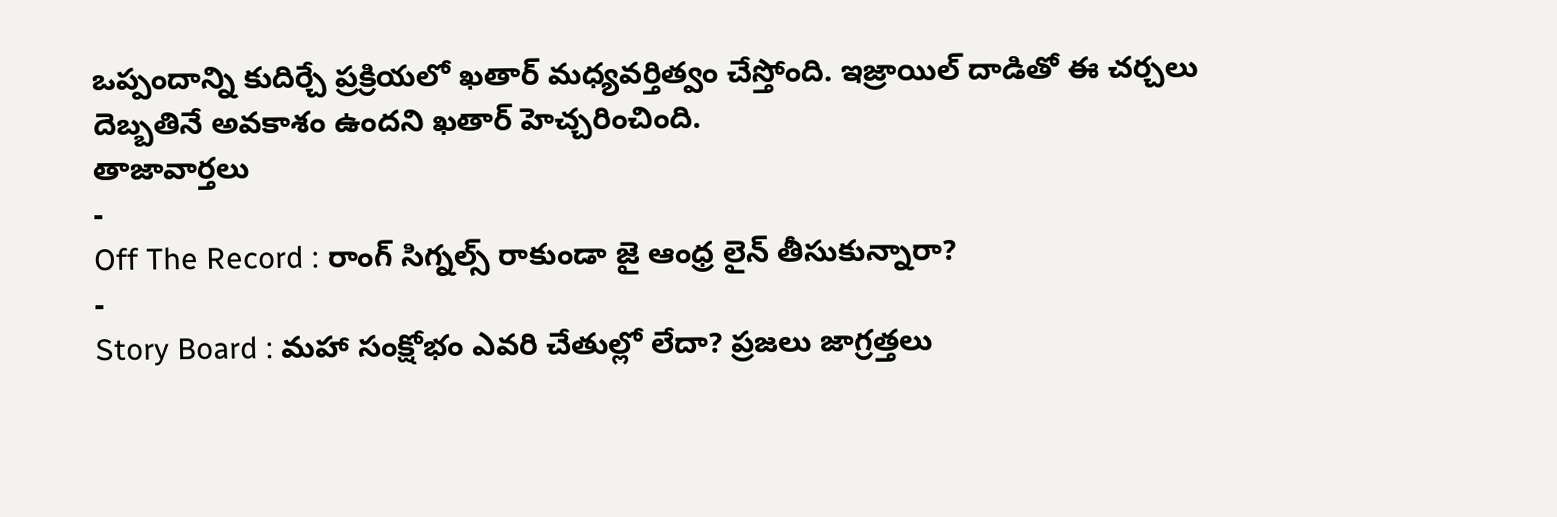ఒప్పందాన్ని కుదిర్చే ప్రక్రియలో ఖతార్ మధ్యవర్తిత్వం చేస్తోంది. ఇజ్రాయిల్ దాడితో ఈ చర్చలు దెబ్బతినే అవకాశం ఉందని ఖతార్ హెచ్చరించింది.
తాజావార్తలు
-
Off The Record : రాంగ్ సిగ్నల్స్ రాకుండా జై ఆంధ్ర లైన్ తీసుకున్నారా?
-
Story Board : మహా సంక్షోభం ఎవరి చేతుల్లో లేదా? ప్రజలు జాగ్రత్తలు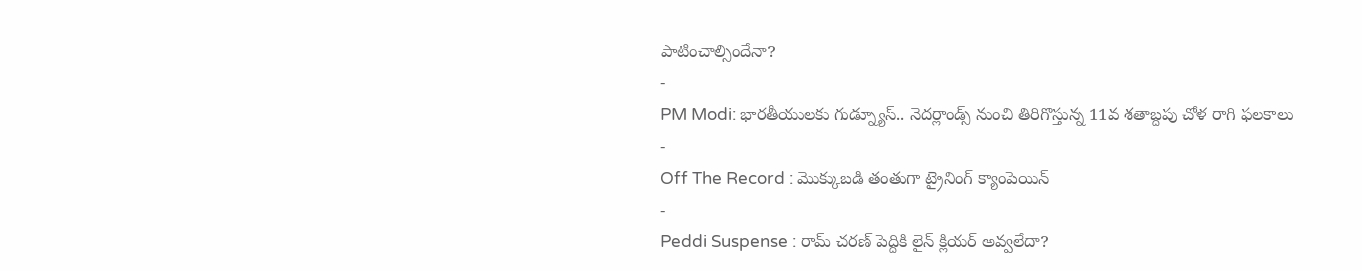పాటించాల్సిందేనా?
-
PM Modi: భారతీయులకు గుడ్న్యూస్.. నెదర్లాండ్స్ నుంచి తిరిగొస్తున్న 11వ శతాబ్దపు చోళ రాగి ఫలకాలు
-
Off The Record : మొక్కుబడి తంతుగా ట్రైనింగ్ క్యాంపెయిన్
-
Peddi Suspense : రామ్ చరణ్ పెద్దికి లైన్ క్లియర్ అవ్వలేదా?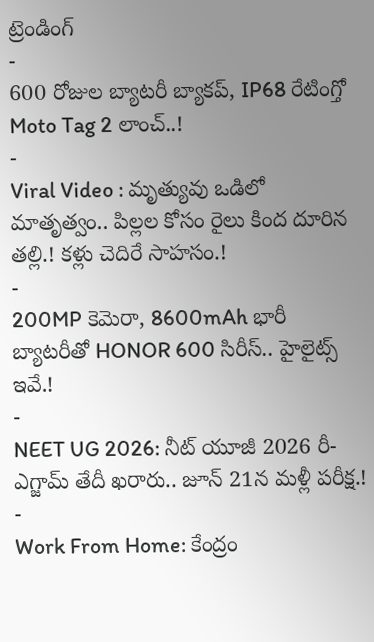ట్రెండింగ్
-
600 రోజుల బ్యాటరీ బ్యాకప్, IP68 రేటింగ్తో Moto Tag 2 లాంచ్..!
-
Viral Video : మృత్యువు ఒడిలో మాతృత్వం.. పిల్లల కోసం రైలు కింద దూరిన తల్లి.! కళ్లు చెదిరే సాహసం.!
-
200MP కెమెరా, 8600mAh భారీ బ్యాటరీతో HONOR 600 సిరీస్.. హైలైట్స్ ఇవే.!
-
NEET UG 2026: నీట్ యూజీ 2026 రీ-ఎగ్జామ్ తేదీ ఖరారు.. జూన్ 21న మళ్లీ పరీక్ష.!
-
Work From Home: కేంద్రం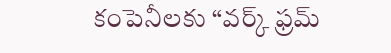కంపెనీలకు “వర్క్ ఫ్రమ్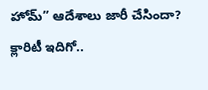హోమ్” ఆదేశాలు జారీ చేసిందా? క్లారిటీ ఇదిగో..